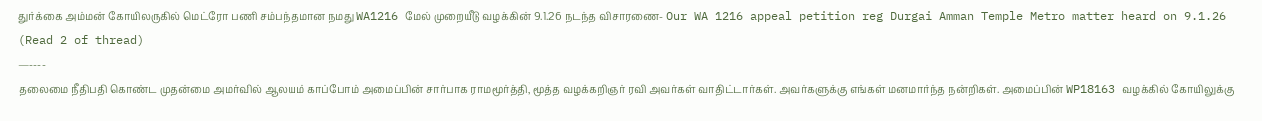துர்க்கை அம்மன் கோயிலருகில் மெட்ரோ பணி சம்பந்தமான நமது WA1216 மேல் முறையீடு வழக்கின் 9.1.26 நடந்த விசாரணை- Our WA 1216 appeal petition reg Durgai Amman Temple Metro matter heard on 9.1.26 (Read 2 of thread)
—----
தலைமை நீதிபதி கொண்ட முதன்மை அமர்வில் ஆலயம் காப்போம் அமைப்பின் சார்பாக ராமமூர்த்தி, மூத்த வழக்கறிஞர் ரவி அவர்கள் வாதிட்டார்கள். அவர்களுக்கு எங்கள் மனமார்ந்த நன்றிகள். அமைப்பின் WP18163 வழக்கில் கோயிலுக்கு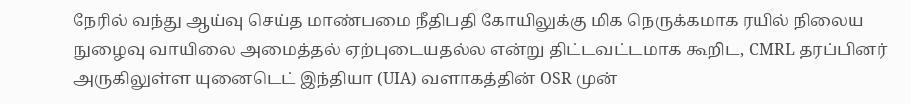நேரில் வந்து ஆய்வு செய்த மாண்பமை நீதிபதி கோயிலுக்கு மிக நெருக்கமாக ரயில் நிலைய நுழைவு வாயிலை அமைத்தல் ஏற்புடையதல்ல என்று திட்டவட்டமாக கூறிட, CMRL தரப்பினர் அருகிலுள்ள யுனைடெட் இந்தியா (UIA) வளாகத்தின் OSR முன்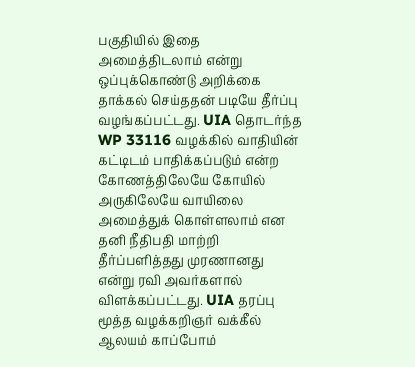பகுதியில் இதை அமைத்திடலாம் என்று ஒப்புக்கொண்டு அறிக்கை தாக்கல் செய்ததன் படியே தீர்ப்பு வழங்கப்பட்டது. UIA தொடர்ந்த WP 33116 வழக்கில் வாதியின் கட்டிடம் பாதிக்கப்படும் என்ற கோணத்திலேயே கோயில் அருகிலேயே வாயிலை அமைத்துக் கொள்ளலாம் என தனி நீதிபதி மாற்றி தீர்ப்பளித்தது முரணானது என்று ரவி அவர்களால் விளக்கப்பட்டது. UIA தரப்பு மூத்த வழக்கறிஞர் வக்கீல் ஆலயம் காப்போம்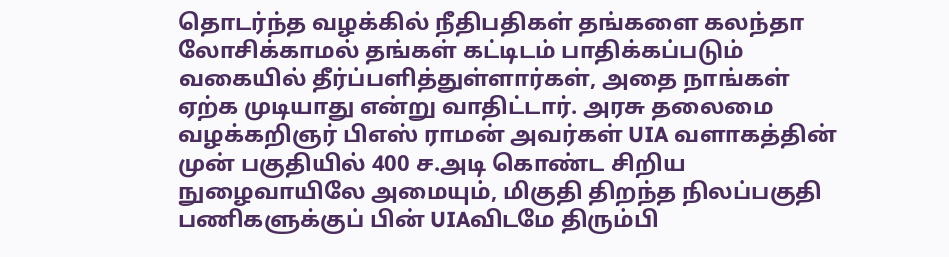தொடர்ந்த வழக்கில் நீதிபதிகள் தங்களை கலந்தா லோசிக்காமல் தங்கள் கட்டிடம் பாதிக்கப்படும் வகையில் தீர்ப்பளித்துள்ளார்கள், அதை நாங்கள் ஏற்க முடியாது என்று வாதிட்டார். அரசு தலைமை வழக்கறிஞர் பிஎஸ் ராமன் அவர்கள் UIA வளாகத்தின் முன் பகுதியில் 400 ச.அடி கொண்ட சிறிய நுழைவாயிலே அமையும், மிகுதி திறந்த நிலப்பகுதி பணிகளுக்குப் பின் UIAவிடமே திரும்பி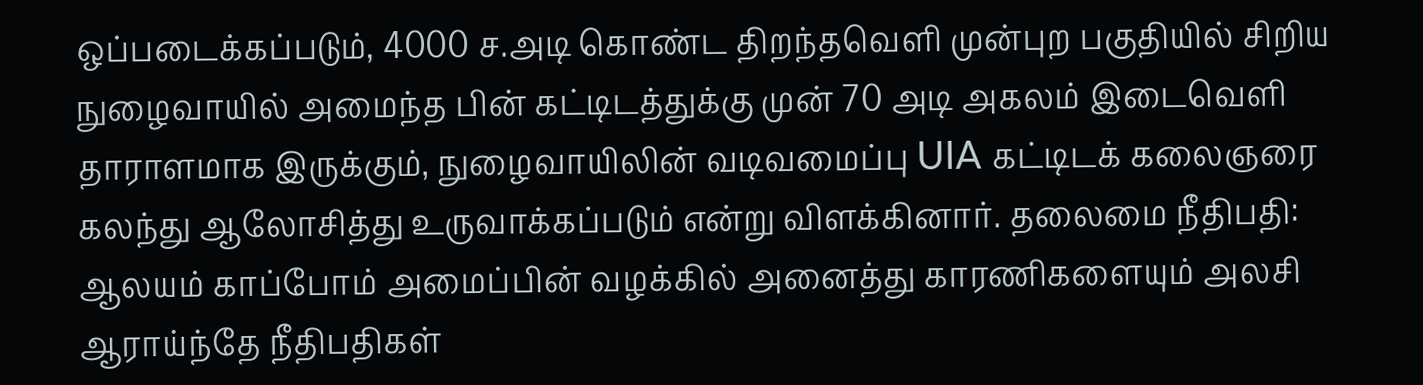ஒப்படைக்கப்படும், 4000 ச.அடி கொண்ட திறந்தவெளி முன்புற பகுதியில் சிறிய நுழைவாயில் அமைந்த பின் கட்டிடத்துக்கு முன் 70 அடி அகலம் இடைவெளி தாராளமாக இருக்கும், நுழைவாயிலின் வடிவமைப்பு UIA கட்டிடக் கலைஞரை கலந்து ஆலோசித்து உருவாக்கப்படும் என்று விளக்கினார். தலைமை நீதிபதி: ஆலயம் காப்போம் அமைப்பின் வழக்கில் அனைத்து காரணிகளையும் அலசி ஆராய்ந்தே நீதிபதிகள்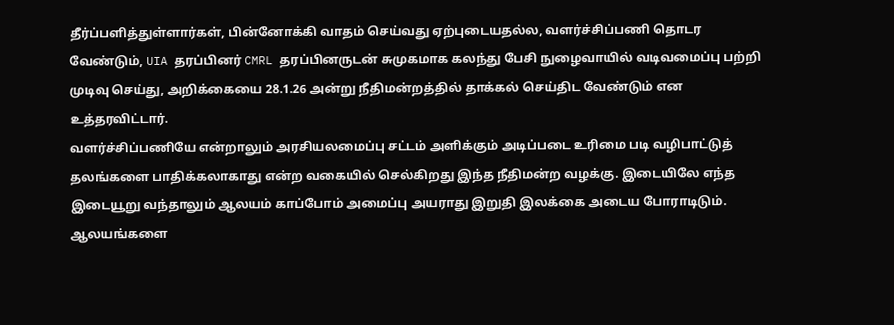தீர்ப்பளித்துள்ளார்கள், பின்னோக்கி வாதம் செய்வது ஏற்புடையதல்ல, வளர்ச்சிப்பணி தொடர வேண்டும், UIA தரப்பினர் CMRL தரப்பினருடன் சுமுகமாக கலந்து பேசி நுழைவாயில் வடிவமைப்பு பற்றி முடிவு செய்து, அறிக்கையை 28.1.26 அன்று நீதிமன்றத்தில் தாக்கல் செய்திட வேண்டும் என உத்தரவிட்டார்.
வளர்ச்சிப்பணியே என்றாலும் அரசியலமைப்பு சட்டம் அளிக்கும் அடிப்படை உரிமை படி வழிபாட்டுத் தலங்களை பாதிக்கலாகாது என்ற வகையில் செல்கிறது இந்த நீதிமன்ற வழக்கு. இடையிலே எந்த இடையூறு வந்தாலும் ஆலயம் காப்போம் அமைப்பு அயராது இறுதி இலக்கை அடைய போராடிடும். ஆலயங்களை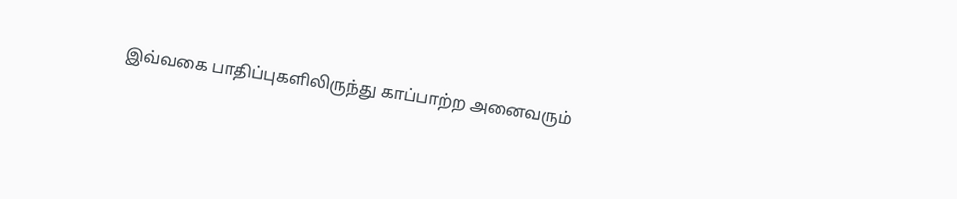இவ்வகை பாதிப்புகளிலிருந்து காப்பாற்ற அனைவரும்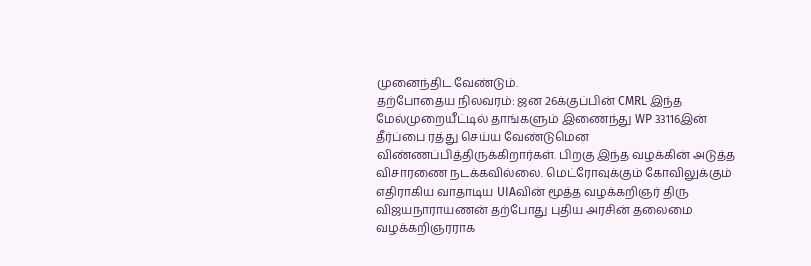முனைந்திட வேண்டும்.
தற்போதைய நிலவரம்: ஜன 26க்குப்பின் CMRL இந்த மேல்முறையீட்டில் தாங்களும் இணைந்து WP 33116இன் தீர்ப்பை ரத்து செய்ய வேண்டுமென விண்ணப்பித்திருக்கிறார்கள். பிறகு இந்த வழக்கின் அடுத்த விசாரணை நடக்கவில்லை. மெட்ரோவுக்கும் கோவிலுக்கும் எதிராகிய வாதாடிய UIAவின் மூத்த வழக்கறிஞர் திரு விஜயநாராயணன் தற்போது புதிய அரசின் தலைமை வழக்கறிஞரராக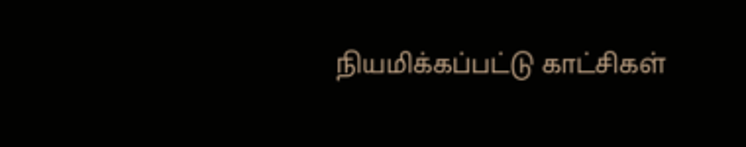நியமிக்கப்பட்டு காட்சிகள்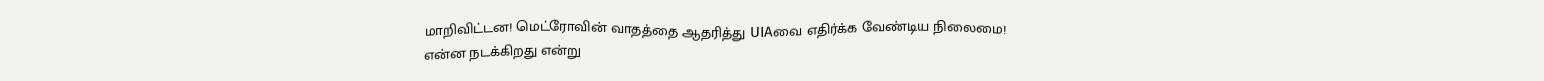மாறிவிட்டன! மெட்ரோவின் வாதத்தை ஆதரித்து UIAவை எதிர்க்க வேண்டிய நிலைமை!
என்ன நடக்கிறது என்று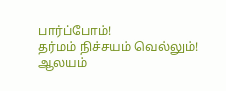பார்ப்போம்!
தர்மம் நிச்சயம் வெல்லும்!
ஆலயம்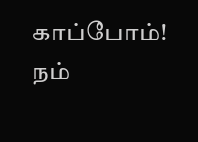காப்போம்! நம்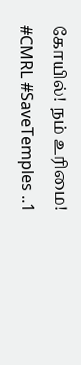கோயில்! நம் உரிமை!
#CMRL #SaveTemples ..1